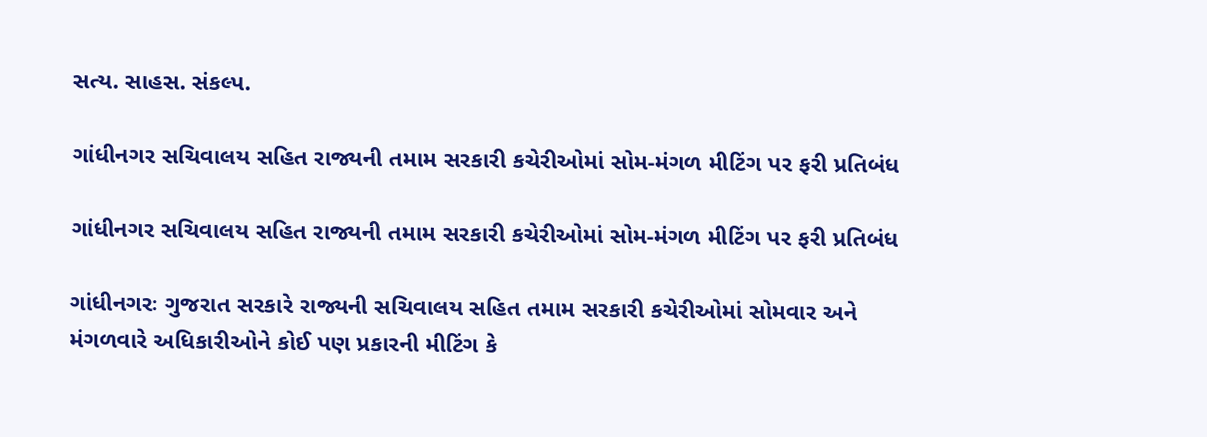સત્ય. સાહસ. સંકલ્પ.

ગાંધીનગર સચિવાલય સહિત રાજ્યની તમામ સરકારી કચેરીઓમાં સોમ-મંગળ મીટિંગ પર ફરી પ્રતિબંધ

ગાંધીનગર સચિવાલય સહિત રાજ્યની તમામ સરકારી કચેરીઓમાં સોમ-મંગળ મીટિંગ પર ફરી પ્રતિબંધ

ગાંધીનગરઃ ગુજરાત સરકારે રાજ્યની સચિવાલય સહિત તમામ સરકારી કચેરીઓમાં સોમવાર અને મંગળવારે અધિકારીઓને કોઈ પણ પ્રકારની મીટિંગ કે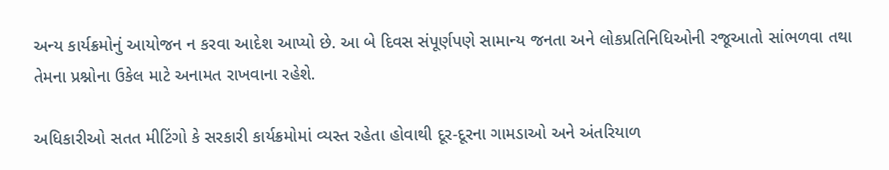અન્ય કાર્યક્રમોનું આયોજન ન કરવા આદેશ આપ્યો છે. આ બે દિવસ સંપૂર્ણપણે સામાન્ય જનતા અને લોકપ્રતિનિધિઓની રજૂઆતો સાંભળવા તથા તેમના પ્રશ્નોના ઉકેલ માટે અનામત રાખવાના રહેશે.

અધિકારીઓ સતત મીટિંગો કે સરકારી કાર્યક્રમોમાં વ્યસ્ત રહેતા હોવાથી દૂર-દૂરના ગામડાઓ અને અંતરિયાળ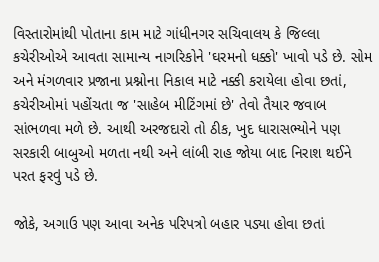વિસ્તારોમાંથી પોતાના કામ માટે ગાંધીનગર સચિવાલય કે જિલ્લા કચેરીઓએ આવતા સામાન્ય નાગરિકોને 'ઘરમનો ધક્કો' ખાવો પડે છે. સોમ અને મંગળવાર પ્રજાના પ્રશ્નોના નિકાલ માટે નક્કી કરાયેલા હોવા છતાં, કચેરીઓમાં પહોંચતા જ 'સાહેબ મીટિંગમાં છે' તેવો તૈયાર જવાબ સાંભળવા મળે છે. આથી અરજદારો તો ઠીક, ખુદ ધારાસભ્યોને પણ સરકારી બાબુઓ મળતા નથી અને લાંબી રાહ જોયા બાદ નિરાશ થઈને પરત ફરવું પડે છે.

જોકે, અગાઉ પણ આવા અનેક પરિપત્રો બહાર પડ્યા હોવા છતાં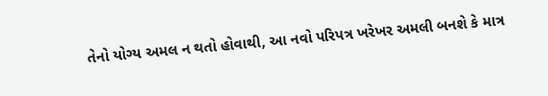તેનો યોગ્ય અમલ ન થતો હોવાથી, આ નવો પરિપત્ર ખરેખર અમલી બનશે કે માત્ર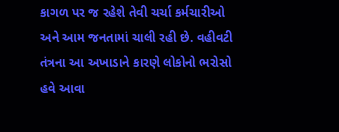કાગળ પર જ રહેશે તેવી ચર્ચા કર્મચારીઓ અને આમ જનતામાં ચાલી રહી છે. વહીવટી તંત્રના આ અખાડાને કારણે લોકોનો ભરોસો હવે આવા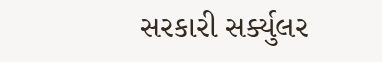સરકારી સર્ક્યુલર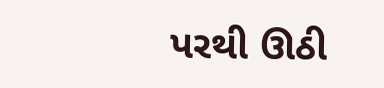પરથી ઊઠી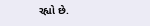રહ્યો છે.